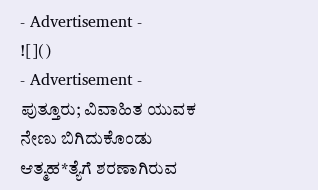- Advertisement -
![]()
- Advertisement -
ಪುತ್ತೂರು; ವಿವಾಹಿತ ಯುವಕ ನೇಣು ಬಿಗಿದುಕೊಂಡು ಆತ್ಮಹ*ತ್ಯೆಗೆ ಶರಣಾಗಿರುವ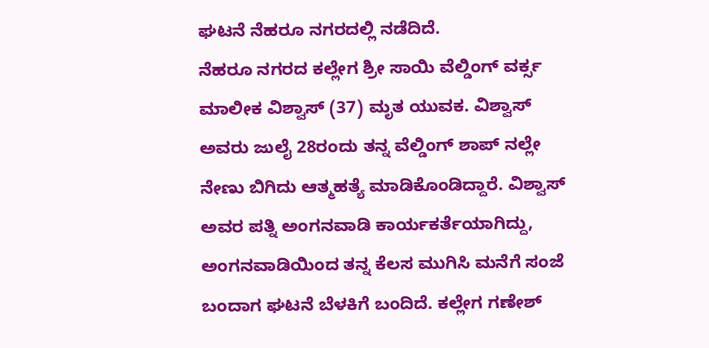ಘಟನೆ ನೆಹರೂ ನಗರದಲ್ಲಿ ನಡೆದಿದೆ.
ನೆಹರೂ ನಗರದ ಕಲ್ಲೇಗ ಶ್ರೀ ಸಾಯಿ ವೆಲ್ಡಿಂಗ್ ವರ್ಕ್ಸ ಮಾಲೀಕ ವಿಶ್ವಾಸ್ (37) ಮೃತ ಯುವಕ. ವಿಶ್ವಾಸ್ ಅವರು ಜುಲೈ 28ರಂದು ತನ್ನ ವೆಲ್ಡಿಂಗ್ ಶಾಪ್ ನಲ್ಲೇ ನೇಣು ಬಿಗಿದು ಆತ್ಮಹತ್ಯೆ ಮಾಡಿಕೊಂಡಿದ್ದಾರೆ. ವಿಶ್ವಾಸ್ ಅವರ ಪತ್ನಿ ಅಂಗನವಾಡಿ ಕಾರ್ಯಕರ್ತೆಯಾಗಿದ್ದು, ಅಂಗನವಾಡಿಯಿಂದ ತನ್ನ ಕೆಲಸ ಮುಗಿಸಿ ಮನೆಗೆ ಸಂಜೆ ಬಂದಾಗ ಘಟನೆ ಬೆಳಕಿಗೆ ಬಂದಿದೆ. ಕಲ್ಲೇಗ ಗಣೇಶ್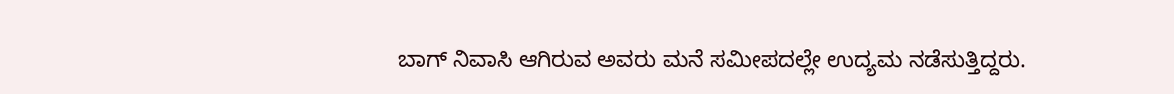ಬಾಗ್ ನಿವಾಸಿ ಆಗಿರುವ ಅವರು ಮನೆ ಸಮೀಪದಲ್ಲೇ ಉದ್ಯಮ ನಡೆಸುತ್ತಿದ್ದರು.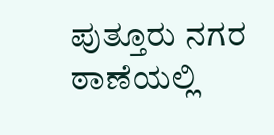ಪುತ್ತೂರು ನಗರ ಠಾಣೆಯಲ್ಲಿ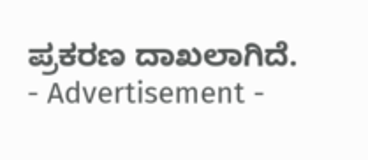ಪ್ರಕರಣ ದಾಖಲಾಗಿದೆ.
- Advertisement -